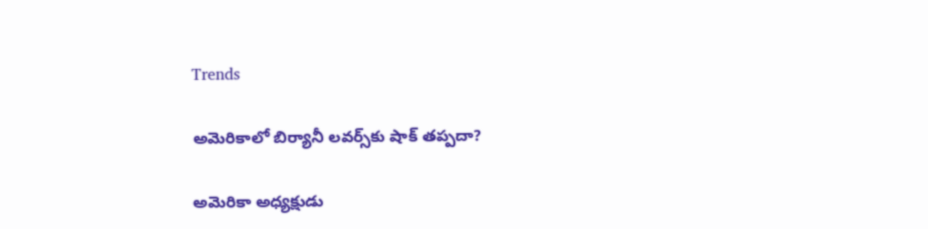Trends

అమెరికాలో బిర్యానీ లవర్స్‌కు షాక్ తప్పదా?

అమెరికా అధ్యక్షుడు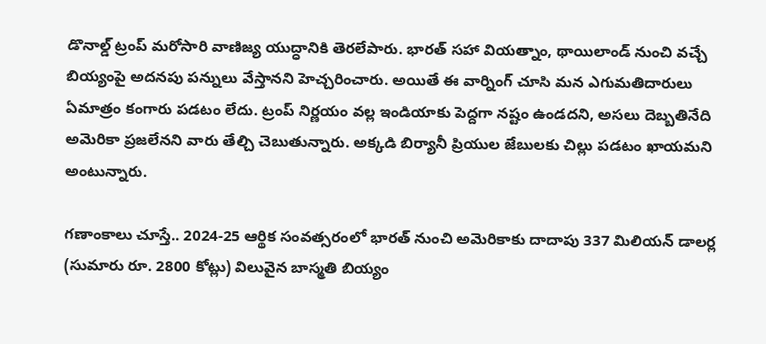డొనాల్డ్ ట్రంప్ మరోసారి వాణిజ్య యుద్ధానికి తెరలేపారు. భారత్ సహా వియత్నాం, థాయిలాండ్ నుంచి వచ్చే బియ్యంపై అదనపు పన్నులు వేస్తానని హెచ్చరించారు. అయితే ఈ వార్నింగ్ చూసి మన ఎగుమతిదారులు ఏమాత్రం కంగారు పడటం లేదు. ట్రంప్ నిర్ణయం వల్ల ఇండియాకు పెద్దగా నష్టం ఉండదని, అసలు దెబ్బతినేది అమెరికా ప్రజలేనని వారు తేల్చి చెబుతున్నారు. అక్కడి బిర్యానీ ప్రియుల జేబులకు చిల్లు పడటం ఖాయమని అంటున్నారు.

గణాంకాలు చూస్తే.. 2024-25 ఆర్థిక సంవత్సరంలో భారత్ నుంచి అమెరికాకు దాదాపు 337 మిలియన్ డాలర్ల (సుమారు రూ. 2800 కోట్లు) విలువైన బాస్మతి బియ్యం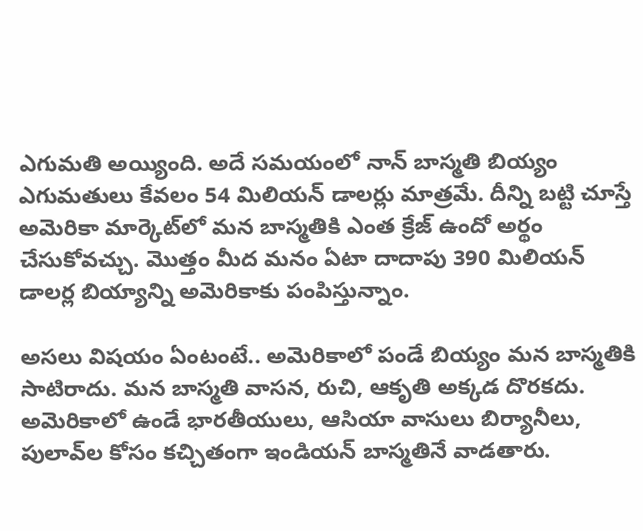ఎగుమతి అయ్యింది. అదే సమయంలో నాన్ బాస్మతి బియ్యం ఎగుమతులు కేవలం 54 మిలియన్ డాలర్లు మాత్రమే. దీన్ని బట్టి చూస్తే అమెరికా మార్కెట్‌లో మన బాస్మతికి ఎంత క్రేజ్ ఉందో అర్థం చేసుకోవచ్చు. మొత్తం మీద మనం ఏటా దాదాపు 390 మిలియన్ డాలర్ల బియ్యాన్ని అమెరికాకు పంపిస్తున్నాం.

అసలు విషయం ఏంటంటే.. అమెరికాలో పండే బియ్యం మన బాస్మతికి సాటిరాదు. మన బాస్మతి వాసన, రుచి, ఆకృతి అక్కడ దొరకదు. అమెరికాలో ఉండే భారతీయులు, ఆసియా వాసులు బిర్యానీలు, పులావ్‌ల కోసం కచ్చితంగా ఇండియన్ బాస్మతినే వాడతారు.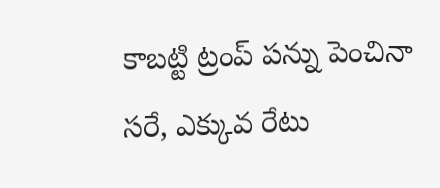కాబట్టి ట్రంప్ పన్ను పెంచినా సరే, ఎక్కువ రేటు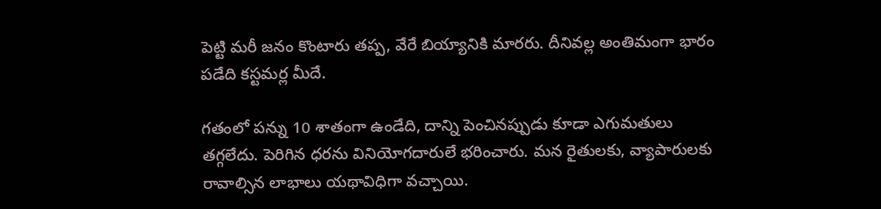పెట్టి మరీ జనం కొంటారు తప్ప, వేరే బియ్యానికి మారరు. దీనివల్ల అంతిమంగా భారం పడేది కస్టమర్ల మీదే.

గతంలో పన్ను 10 శాతంగా ఉండేది, దాన్ని పెంచినప్పుడు కూడా ఎగుమతులు తగ్గలేదు. పెరిగిన ధరను వినియోగదారులే భరించారు. మన రైతులకు, వ్యాపారులకు రావాల్సిన లాభాలు యథావిధిగా వచ్చాయి.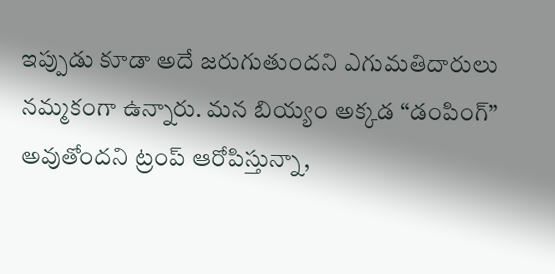ఇప్పుడు కూడా అదే జరుగుతుందని ఎగుమతిదారులు నమ్మకంగా ఉన్నారు. మన బియ్యం అక్కడ “డంపింగ్” అవుతోందని ట్రంప్ ఆరోపిస్తున్నా,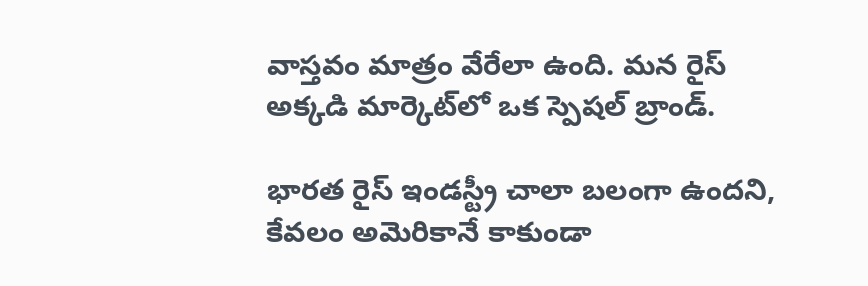వాస్తవం మాత్రం వేరేలా ఉంది. మన రైస్ అక్కడి మార్కెట్‌లో ఒక స్పెషల్ బ్రాండ్.

భారత రైస్ ఇండస్ట్రీ చాలా బలంగా ఉందని, కేవలం అమెరికానే కాకుండా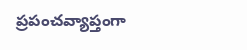ప్రపంచవ్యాప్తంగా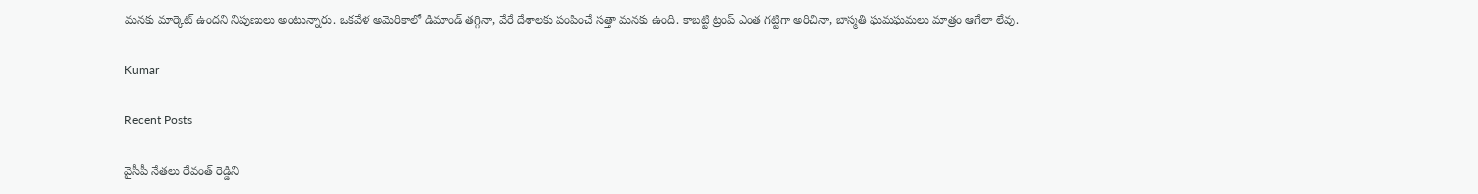మనకు మార్కెట్ ఉందని నిపుణులు అంటున్నారు. ఒకవేళ అమెరికాలో డిమాండ్ తగ్గినా, వేరే దేశాలకు పంపించే సత్తా మనకు ఉంది. కాబట్టి ట్రంప్ ఎంత గట్టిగా అరిచినా, బాస్మతి ఘమఘమలు మాత్రం ఆగేలా లేవు.

Kumar

Recent Posts

వైసీపీ నేతలు రేవంత్ రెడ్డిని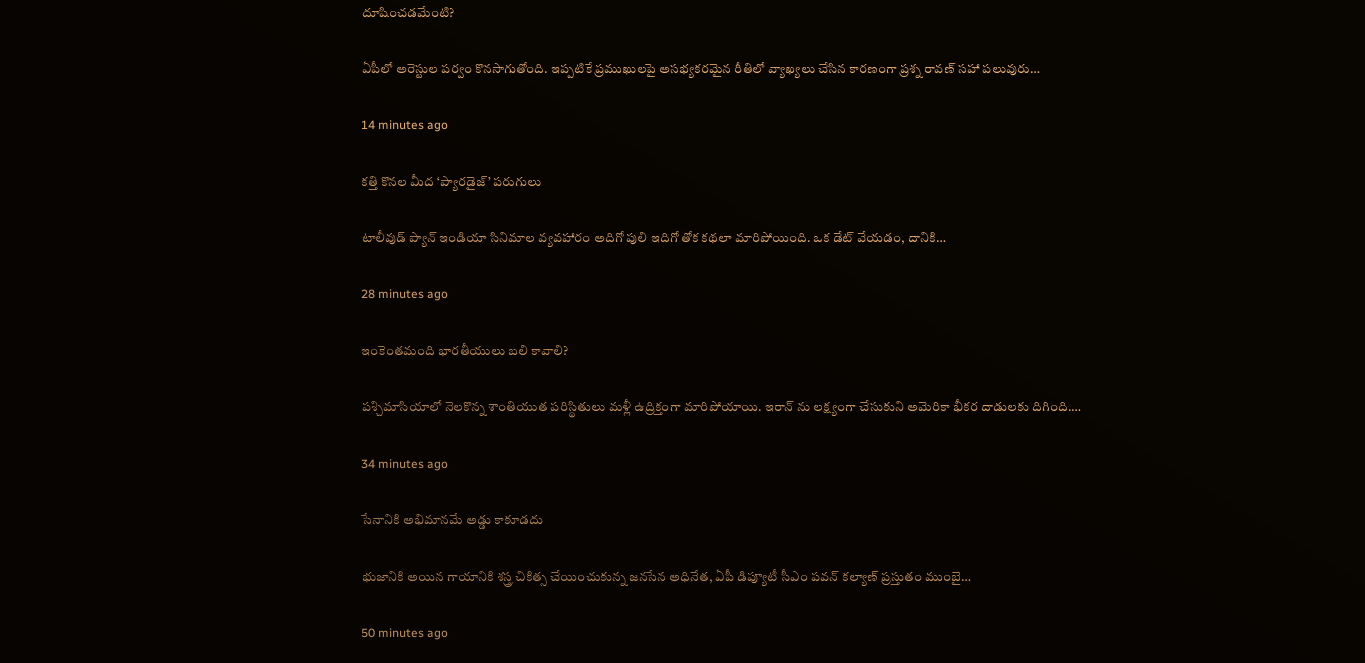దూషించడమేంటి?

ఏపీలో అరెస్టుల పర్వం కొనసాగుతోంది. ఇప్పటికే ప్రముఖులపై అసభ్యకరమైన రీతిలో వ్యాఖ్యలు చేసిన కారణంగా ప్రశ్న రావణ్ సహా పలువురు…

14 minutes ago

కత్తి కొనల మీద ‘ప్యారడైజ్’ పరుగులు

టాలీవుడ్ ప్యాన్ ఇండియా సినిమాల వ్యవహారం అదిగో పులి ఇదిగో తోక కథలా మారిపోయింది. ఒక డేట్ వేయడం, దానికి…

28 minutes ago

ఇంకెంతమంది భారతీయులు బలి కావాలి?

పశ్చిమాసియాలో నెలకొన్న శాంతియుత పరిస్థితులు మళ్లీ ఉద్రిక్తంగా మారిపోయాయి. ఇరాన్ ను లక్ష్యంగా చేసుకుని అమెరికా భీకర దాడులకు దిగింది.…

34 minutes ago

సేనానికి అభిమానమే అడ్డు కాకూడదు

భుజానికి అయిన గాయానికి శస్త్ర చికిత్స చేయించుకున్న జనసేన అధినేత, ఏపీ డిప్యూటీ సీఎం పవన్ కల్యాణ్ ప్రస్తుతం ముంబై…

50 minutes ago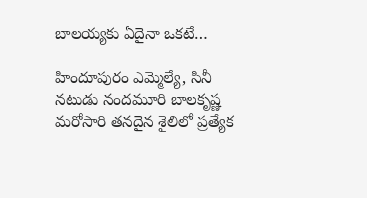బాలయ్యకు ఏదైనా ఒకటే…

హిందూపురం ఎమ్మెల్యే, సినీ నటుడు నందమూరి బాలకృష్ణ మరోసారి తనదైన శైలిలో ప్రత్యేక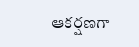ఆకర్షణగా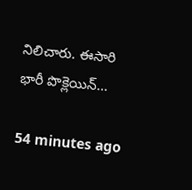నిలిచారు. ఈసారి భారీ పొక్లెయిన్…

54 minutes ago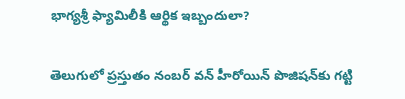భాగ్యశ్రీ ఫ్యామిలీకి ఆర్థిక ఇబ్బందులా?

తెలుగులో ప్రస్తుతం నంబర్ వన్ హీరోయిన్ పొజిషన్‌కు గట్టి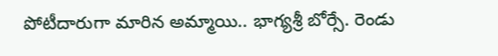పోటీదారుగా మారిన అమ్మాయి.. భాగ్యశ్రీ బోర్సే. రెండు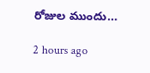రోజుల ముందు…

2 hours ago